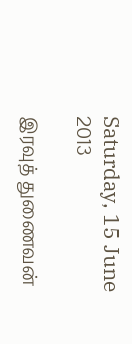Saturday, 15 June 2013

இரவுத் துணைவன்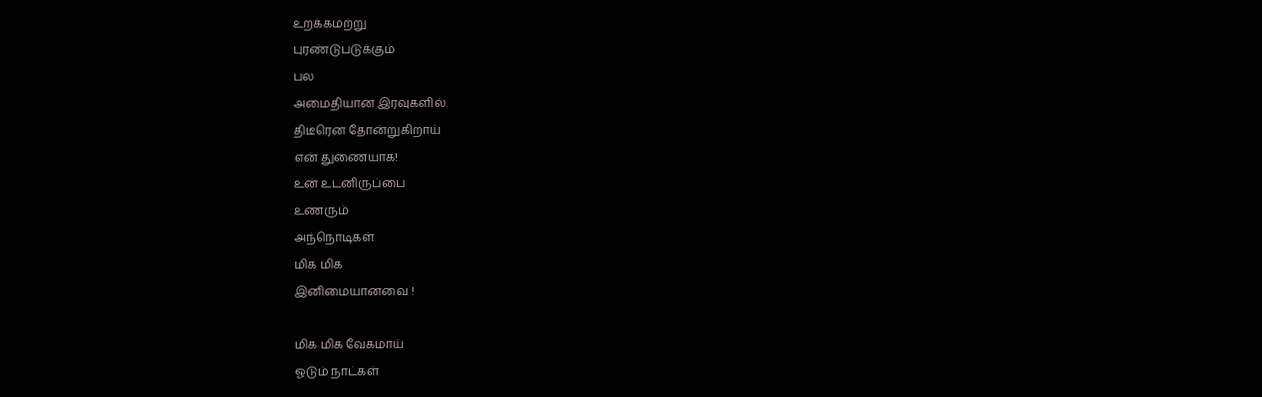உறக்கமற்று
புரண்டுபடுக்கும்
பல
அமைதியான இரவுகளில்
திடீரென தோன்றுகிறாய்
என் துணையாக!
உன் உடனிருப்பை
உணரும்
அந்நொடிகள்
மிக மிக
இனிமையானவை !

மிக மிக வேகமாய்
ஓடும் நாட்கள்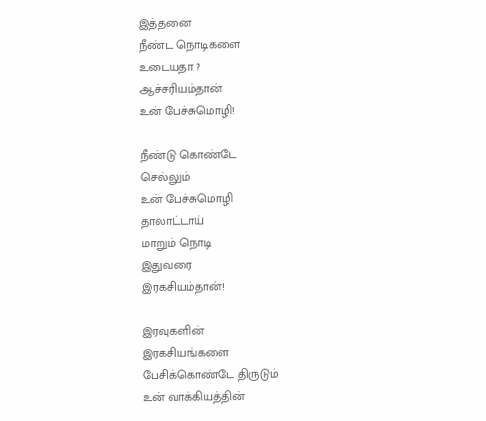இத்தனை
நீண்ட நொடிகளை
உடையதா ?
ஆச்சரியம்தான்
உன் பேச்சுமொழி!

நீண்டு கொண்டே
செல்லும்
உன் பேச்சுமொழி
தாலாட்டாய்
மாறும் நொடி
இதுவரை
இரகசியம்தான்!

இரவுகளின்
இரகசியங்களை
பேசிக்கொண்டே திருடும்
உன் வாக்கியத்தின்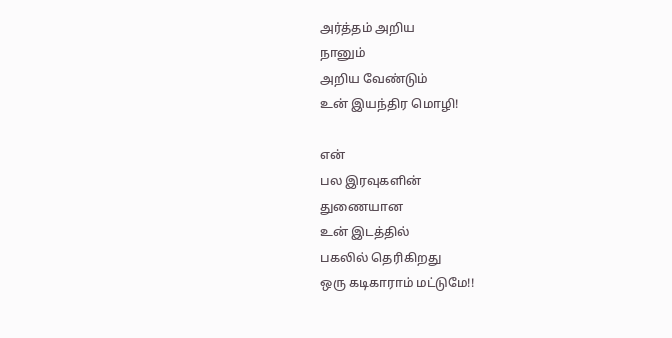அர்த்தம் அறிய
நானும்
அறிய வேண்டும்
உன் இயந்திர மொழி!

என்
பல இரவுகளின்
துணையான
உன் இடத்தில்
பகலில் தெரிகிறது
ஒரு கடிகாராம் மட்டுமே!!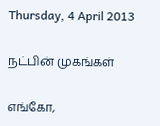Thursday, 4 April 2013

நட்பின் முகங்கள்

எங்கோ,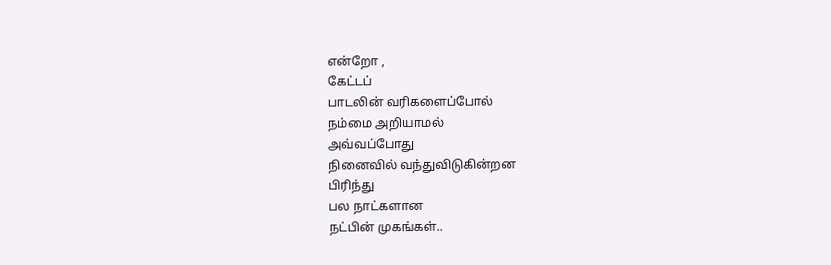என்றோ ,
கேட்டப்
பாடலின் வரிகளைப்போல்
நம்மை அறியாமல்
அவ்வப்போது
நினைவில் வந்துவிடுகின்றன
பிரிந்து
பல நாட்களான
நட்பின் முகங்கள்..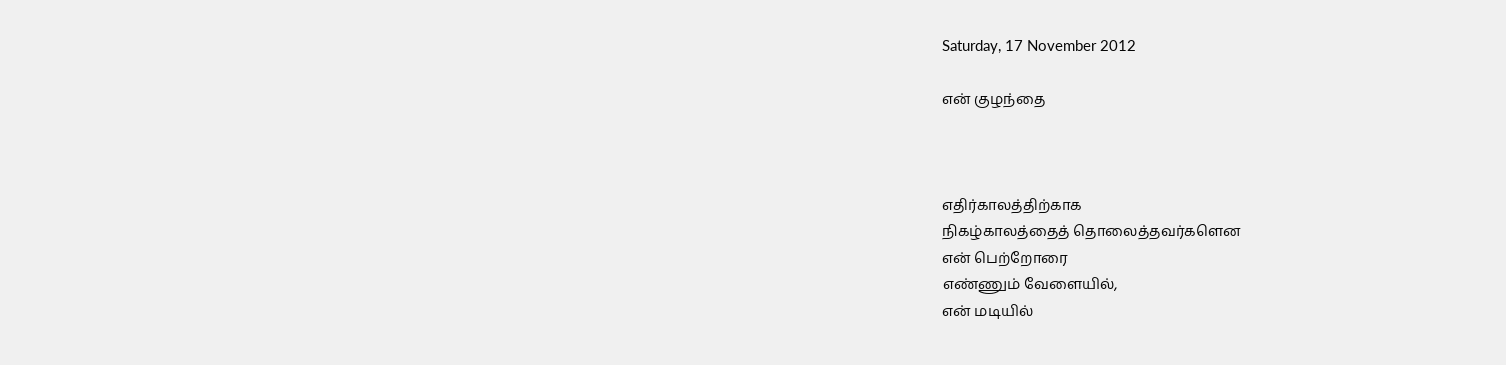Saturday, 17 November 2012

என் குழந்தை



எதிர்காலத்திற்காக
நிகழ்காலத்தைத் தொலைத்தவர்களென
என் பெற்றோரை
எண்ணும் வேளையில்,
என் மடியில்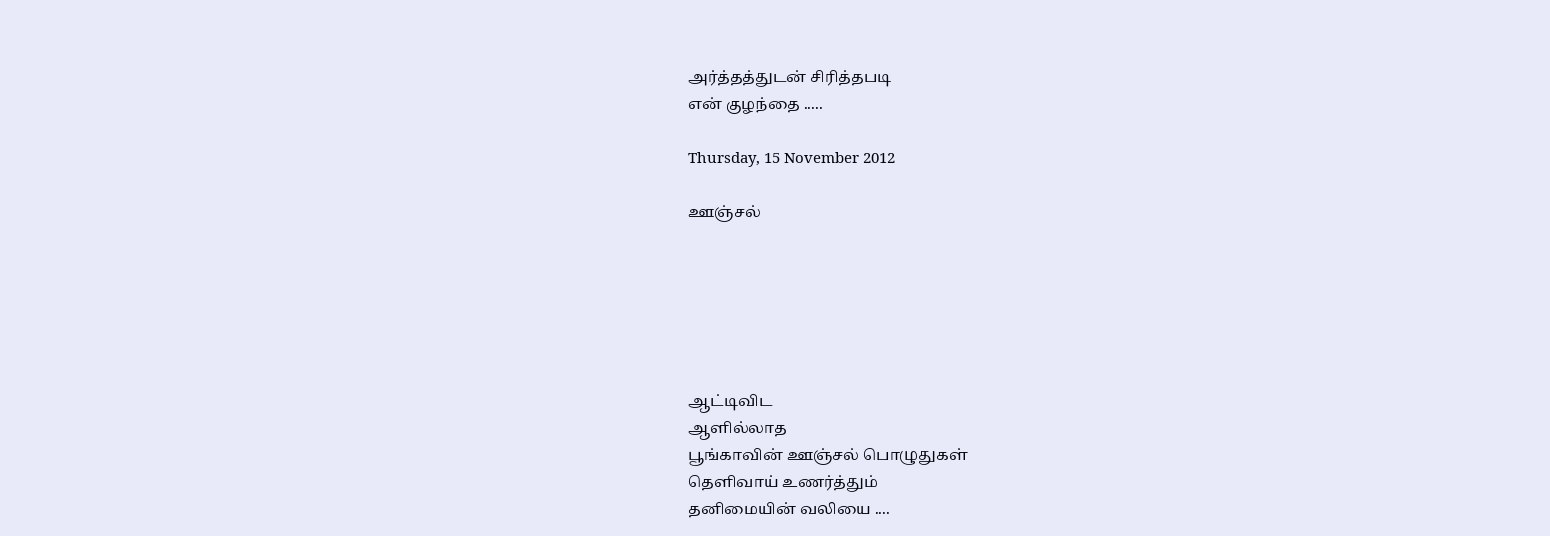அர்த்தத்துடன் சிரித்தபடி
என் குழந்தை .....

Thursday, 15 November 2012

ஊஞ்சல்






ஆட்டிவிட
ஆளில்லாத
பூங்காவின் ஊஞ்சல் பொழுதுகள்
தெளிவாய் உணர்த்தும்
தனிமையின் வலியை ....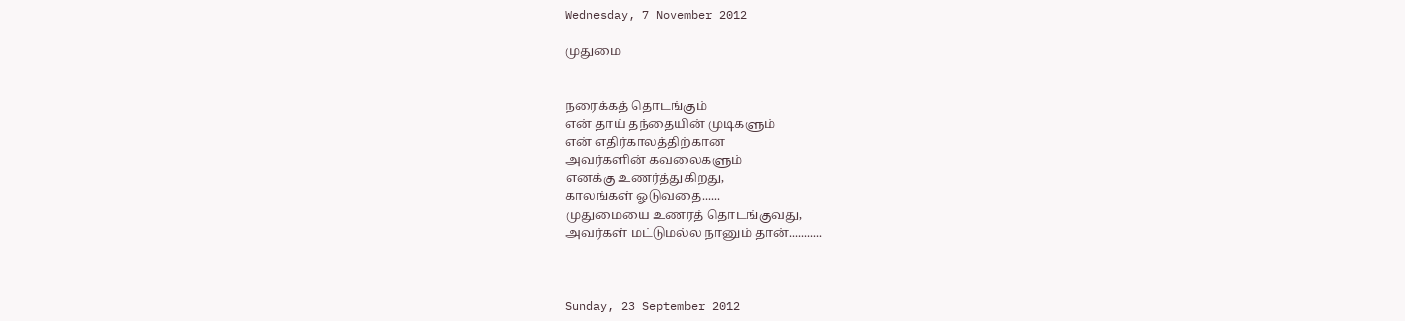Wednesday, 7 November 2012

முதுமை


நரைக்கத் தொடங்கும்
என் தாய் தந்தையின் முடிகளும்
என் எதிர்காலத்திற்கான
அவர்களின் கவலைகளும்
எனக்கு உணர்த்துகிறது,
காலங்கள் ஓடுவதை......
முதுமையை உணரத் தொடங்குவது,
அவர்கள் மட்டுமல்ல நானும் தான்...........



Sunday, 23 September 2012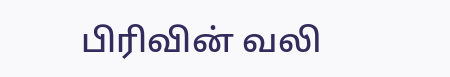பிரிவின் வலி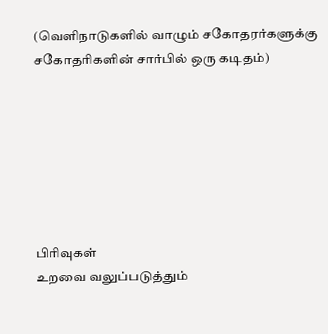(வெளிநாடுகளில் வாழும் சகோதரர்களுக்கு சகோதரிகளின் சார்பில் ஒரு கடிதம்)







பிரிவுகள்
உறவை வலுப்படுத்தும்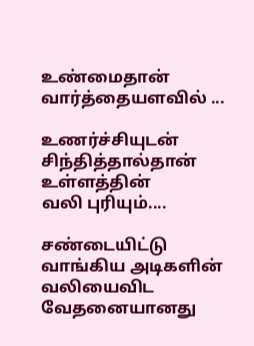உண்மைதான்
வார்த்தையளவில் ...

உணர்ச்சியுடன்
சிந்தித்தால்தான்
உள்ளத்தின்
வலி புரியும்....

சண்டையிட்டு
வாங்கிய அடிகளின்
வலியைவிட
வேதனையானது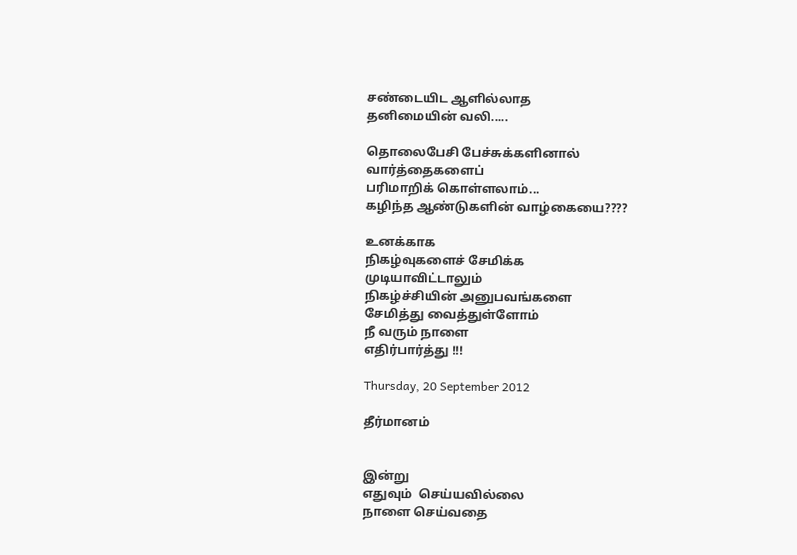சண்டையிட ஆளில்லாத
தனிமையின் வலி.....

தொலைபேசி பேச்சுக்களினால்
வார்த்தைகளைப்
பரிமாறிக் கொள்ளலாம்...
கழிந்த ஆண்டுகளின் வாழ்கையை????

உனக்காக
நிகழ்வுகளைச் சேமிக்க
முடியாவிட்டாலும்
நிகழ்ச்சியின் அனுபவங்களை
சேமித்து வைத்துள்ளோம்
நீ வரும் நாளை
எதிர்பார்த்து !!!

Thursday, 20 September 2012

தீர்மானம்


இன்று
எதுவும்  செய்யவில்லை
நாளை செய்வதை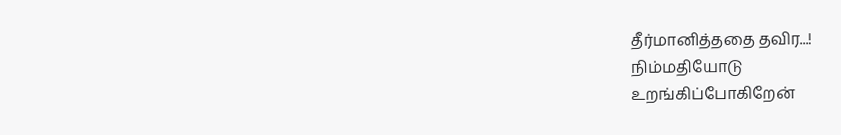தீர்மானித்ததை தவிர...!
நிம்மதியோடு
உறங்கிப்போகிறேன்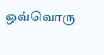ஒவ்வொரு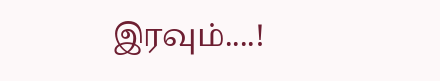இரவும்....!